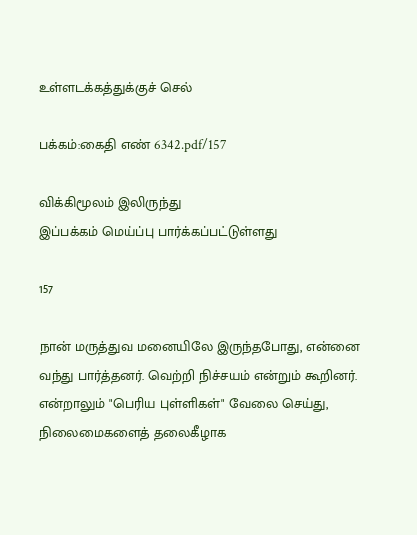உள்ளடக்கத்துக்குச் செல்

பக்கம்:கைதி எண் 6342.pdf/157

விக்கிமூலம் இலிருந்து
இப்பக்கம் மெய்ப்பு பார்க்கப்பட்டுள்ளது

157

நான் மருத்துவ மனையிலே இருந்தபோது, என்னை வந்து பார்த்தனர். வெற்றி நிச்சயம் என்றும் கூறினர். என்றாலும் "பெரிய புள்ளிகள்" வேலை செய்து, நிலைமைகளைத் தலைகீழாக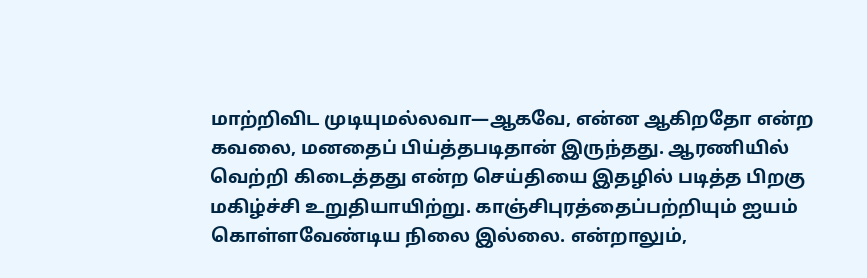மாற்றிவிட முடியுமல்லவா—ஆகவே, என்ன ஆகிறதோ என்ற கவலை, மனதைப் பிய்த்தபடிதான் இருந்தது. ஆரணியில் வெற்றி கிடைத்தது என்ற செய்தியை இதழில் படித்த பிறகு மகிழ்ச்சி உறுதியாயிற்று. காஞ்சிபுரத்தைப்பற்றியும் ஐயம் கொள்ளவேண்டிய நிலை இல்லை. என்றாலும்,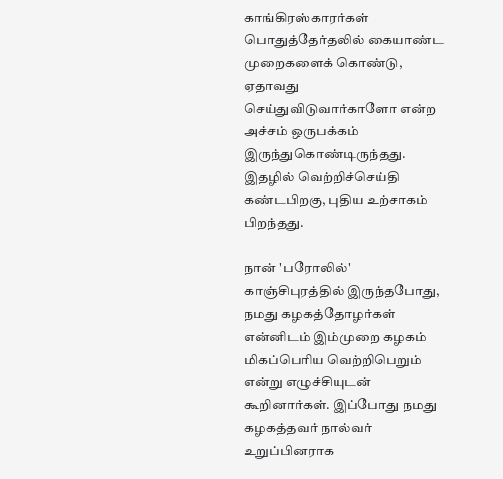காங்கிரஸ்காரர்கள் பொதுத்தேர்தலில் கையாண்ட முறைகளைக் கொண்டு, ஏதாவது செய்துவிடுவார்காளோ என்ற அச்சம் ஒருபக்கம் இருந்துகொண்டிருந்தது. இதழில் வெற்றிச்செய்தி கண்டபிறகு, புதிய உற்சாகம் பிறந்தது.

நான் 'பரோலில்' காஞ்சிபுரத்தில் இருந்தபோது, நமது கழகத்தோழர்கள் என்னிடம் இம்முறை கழகம் மிகப்பெரிய வெற்றிபெறும் என்று எழுச்சியுடன் கூறினார்கள். இப்போது நமது கழகத்தவர் நால்வர் உறுப்பினராக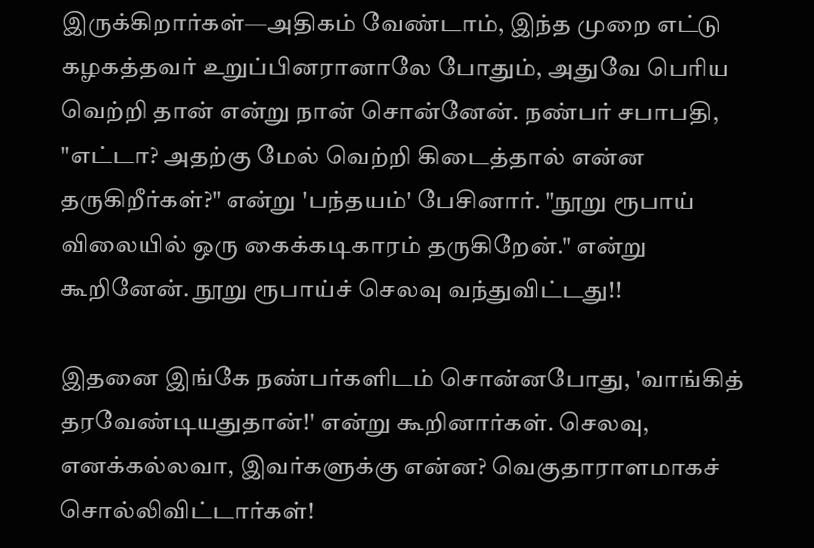இருக்கிறார்கள்—அதிகம் வேண்டாம், இந்த முறை எட்டு கழகத்தவர் உறுப்பினரானாலே போதும், அதுவே பெரிய வெற்றி தான் என்று நான் சொன்னேன். நண்பர் சபாபதி, "எட்டா? அதற்கு மேல் வெற்றி கிடைத்தால் என்ன தருகிறீர்கள்?" என்று 'பந்தயம்' பேசினார். "நூறு ரூபாய் விலையில் ஒரு கைக்கடிகாரம் தருகிறேன்." என்று கூறினேன். நூறு ரூபாய்ச் செலவு வந்துவிட்டது!!

இதனை இங்கே நண்பர்களிடம் சொன்னபோது, 'வாங்கித் தரவேண்டியதுதான்!' என்று கூறினார்கள். செலவு, எனக்கல்லவா, இவர்களுக்கு என்ன? வெகுதாராளமாகச் சொல்லிவிட்டார்கள்!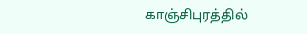காஞ்சிபுரத்தில்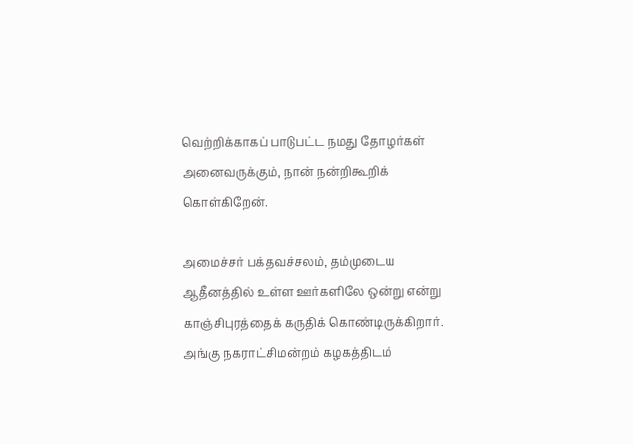வெற்றிக்காகப் பாடுபட்ட நமது தோழர்கள் அனைவருக்கும், நான் நன்றிகூறிக் கொள்கிறேன்.

அமைச்சர் பக்தவச்சலம், தம்முடைய ஆதீனத்தில் உள்ள ஊர்களிலே ஒன்று என்று காஞ்சிபுரத்தைக் கருதிக் கொண்டிருக்கிறார். அங்கு நகராட்சிமன்றம் கழகத்திடம்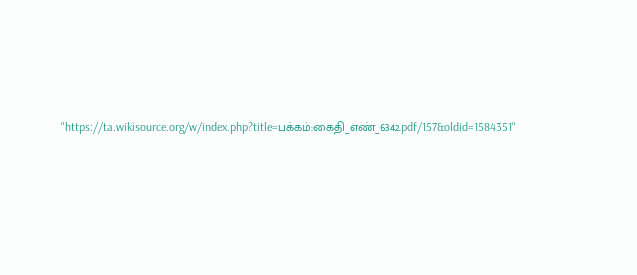"https://ta.wikisource.org/w/index.php?title=பக்கம்:கைதி_எண்_6342.pdf/157&oldid=1584351"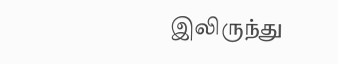இலிருந்து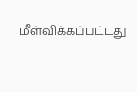மீள்விக்கப்பட்டது